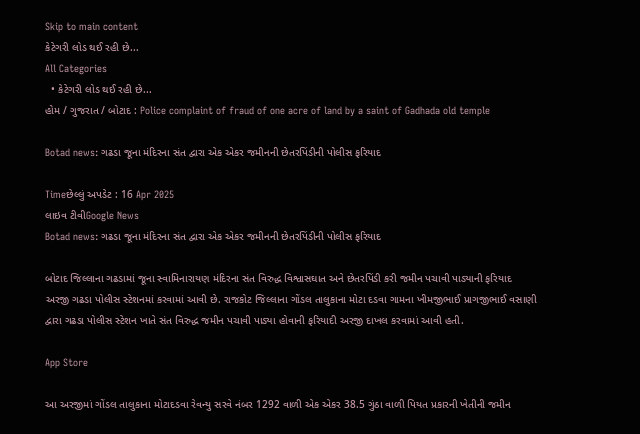Skip to main content
કેટેગરી લોડ થઈ રહી છે...
All Categories
  • કેટેગરી લોડ થઈ રહી છે...
હોમ / ગુજરાત / બોટાદ : Police complaint of fraud of one acre of land by a saint of Gadhada old temple

Botad news: ગઢડા જૂના મંદિરના સંત દ્વારા એક એકર જમીનની છેતરપિંડીની પોલીસ ફરિયાદ

Timeછેલ્લું અપડેટ : 16 Apr 2025
લાઇવ ટીવીGoogle News
Botad news: ગઢડા જૂના મંદિરના સંત દ્વારા એક એકર જમીનની છેતરપિંડીની પોલીસ ફરિયાદ

બોટાદ જિલ્લાના ગઢડામાં જૂના સ્વામિનારાયણ મંદિરના સંત વિરુદ્ધ વિશ્વાસઘાત અને છેતરપિંડી કરી જમીન પચાવી પાડ્યાની ફરિયાદ અરજી ગઢડા પોલીસ સ્ટેશનમાં કરવામાં આવી છે. રાજકોટ જિલ્લાના ગોંડલ તાલુકાના મોટા દડવા ગામના ખીમજીભાઈ પ્રાગજીભાઈ વસાણી દ્વારા ગઢડા પોલીસ સ્ટેશન ખાતે સંત વિરુદ્ધ જમીન પચાવી પાડ્યા હોવાની ફરિયાદી અરજી દાખલ કરવામાં આવી હતી.

App Store

આ અરજીમાં ગોંડલ તાલુકાના મોટાદડવા રેવન્યુ સરવે નંબર 1292 વાળી એક એકર 38.5 ગુંઠા વાળી પિયત પ્રકારની ખેતીની જમીન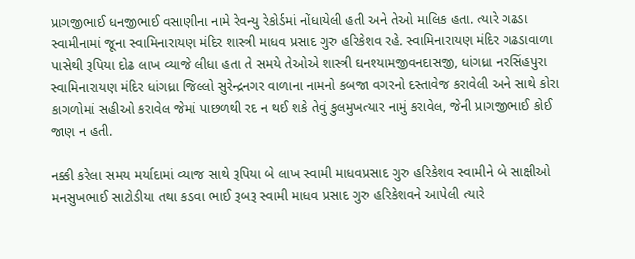પ્રાગજીભાઈ ધનજીભાઈ વસાણીના નામે રેવન્યુ રેકોર્ડમાં નોંધાયેલી હતી અને તેઓ માલિક હતા. ત્યારે ગઢડા સ્વામીનામાં જૂના સ્વામિનારાયણ મંદિર શાસ્ત્રી માધવ પ્રસાદ ગુરુ હરિકેશવ રહે. સ્વામિનારાયણ મંદિર ગઢડાવાળા પાસેથી રૂપિયા દોઢ લાખ વ્યાજે લીધા હતા તે સમયે તેઓએ શાસ્ત્રી ઘનશ્યામજીવનદાસજી, ધાંગધ્રા નરસિંહપુરા સ્વામિનારાયણ મંદિર ધાંગધ્રા જિલ્લો સુરેન્દ્રનગર વાળાના નામનો કબજા વગરનો દસ્તાવેજ કરાવેલી અને સાથે કોરા કાગળોમાં સહીઓ કરાવેલ જેમાં પાછળથી રદ ન થઈ શકે તેવું કુલમુખત્યાર નામું કરાવેલ, જેની પ્રાગજીભાઈ કોઈ જાણ ન હતી.

નક્કી કરેલા સમય મર્યાદામાં વ્યાજ સાથે રૂપિયા બે લાખ સ્વામી માધવપ્રસાદ ગુરુ હરિકેશવ સ્વામીને બે સાક્ષીઓ મનસુખભાઈ સાટોડીયા તથા કડવા ભાઈ રૂબરૂ સ્વામી માધવ પ્રસાદ ગુરુ હરિકેશવને આપેલી ત્યારે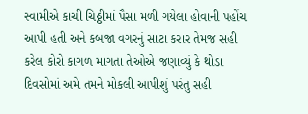સ્વામીએ કાચી ચિઠ્ઠીમાં પૈસા મળી ગયેલા હોવાની પહોંચ આપી હતી અને કબજા વગરનું સાટા કરાર તેમજ સહી કરેલ કોરો કાગળ માગતા તેઓએ જણાવ્યું કે થોડા દિવસોમાં અમે તમને મોકલી આપીશું પરંતુ સહી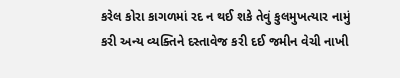કરેલ કોરા કાગળમાં રદ ન થઈ શકે તેવું કુલમુખત્યાર નામું કરી અન્ય વ્યક્તિને દસ્તાવેજ કરી દઈ જમીન વેચી નાખી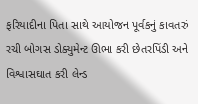ફરિયાદીના પિતા સાથે આયોજન પૂર્વકનું કાવતરું રચી બોગસ ડોક્યુમેન્ટ ઊભા કરી છેતરપિંડી અને વિશ્વાસઘાત કરી લેન્ડ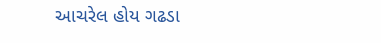આચરેલ હોય ગઢડા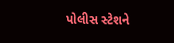પોલીસ સ્ટેશને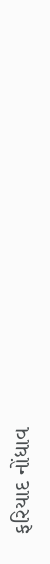ફરિયાદ નોંધાવ